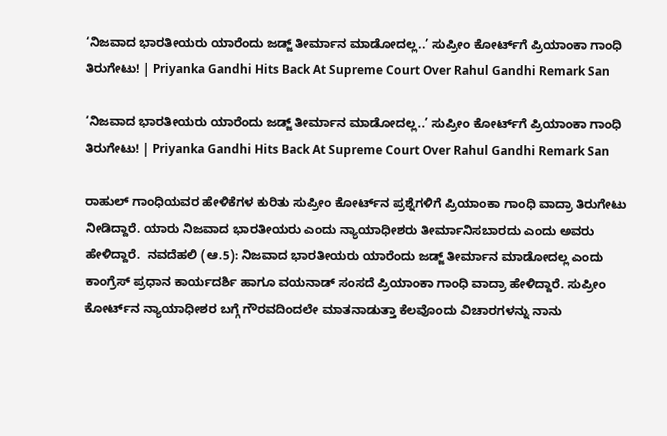‘ನಿಜವಾದ ಭಾರತೀಯರು ಯಾರೆಂದು ಜಡ್ಜ್‌ ತೀರ್ಮಾನ ಮಾಡೋದಲ್ಲ..’ ಸುಪ್ರೀಂ ಕೋರ್ಟ್‌ಗೆ ಪ್ರಿಯಾಂಕಾ ಗಾಂಧಿ ತಿರುಗೇಟು! | Priyanka Gandhi Hits Back At Supreme Court Over Rahul Gandhi Remark San

‘ನಿಜವಾದ ಭಾರತೀಯರು ಯಾರೆಂದು ಜಡ್ಜ್‌ ತೀರ್ಮಾನ ಮಾಡೋದಲ್ಲ..’ ಸುಪ್ರೀಂ ಕೋರ್ಟ್‌ಗೆ ಪ್ರಿಯಾಂಕಾ ಗಾಂಧಿ ತಿರುಗೇಟು! | Priyanka Gandhi Hits Back At Supreme Court Over Rahul Gandhi Remark San

ರಾಹುಲ್ ಗಾಂಧಿಯವರ ಹೇಳಿಕೆಗಳ ಕುರಿತು ಸುಪ್ರೀಂ ಕೋರ್ಟ್‌ನ ಪ್ರಶ್ನೆಗಳಿಗೆ ಪ್ರಿಯಾಂಕಾ ಗಾಂಧಿ ವಾದ್ರಾ ತಿರುಗೇಟು ನೀಡಿದ್ದಾರೆ. ಯಾರು ನಿಜವಾದ ಭಾರತೀಯರು ಎಂದು ನ್ಯಾಯಾಧೀಶರು ತೀರ್ಮಾನಿಸಬಾರದು ಎಂದು ಅವರು ಹೇಳಿದ್ದಾರೆ.  ನವದೆಹಲಿ (ಆ.5): ನಿಜವಾದ ಭಾರತೀಯರು ಯಾರೆಂದು ಜಡ್ಜ್‌ ತೀರ್ಮಾನ ಮಾಡೋದಲ್ಲ ಎಂದು ಕಾಂಗ್ರೆಸ್‌ ಪ್ರಧಾನ ಕಾರ್ಯದರ್ಶಿ ಹಾಗೂ ವಯನಾಡ್‌ ಸಂಸದೆ ಪ್ರಿಯಾಂಕಾ ಗಾಂಧಿ ವಾದ್ರಾ ಹೇಳಿದ್ದಾರೆ. ಸುಪ್ರೀಂ ಕೋರ್ಟ್‌ನ ನ್ಯಾಯಾಧೀಶರ ಬಗ್ಗೆ ಗೌರವದಿಂದಲೇ ಮಾತನಾಡುತ್ತಾ ಕೆಲವೊಂದು ವಿಚಾರಗಳನ್ನು ನಾನು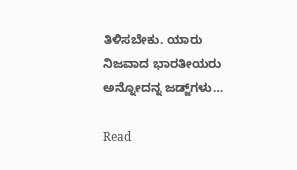ತಿಳಿಸಬೇಕು. ಯಾರು ನಿಜವಾದ ಭಾರತೀಯರು ಅನ್ನೋದನ್ನ ಜಡ್ಜ್‌ಗಳು…

Read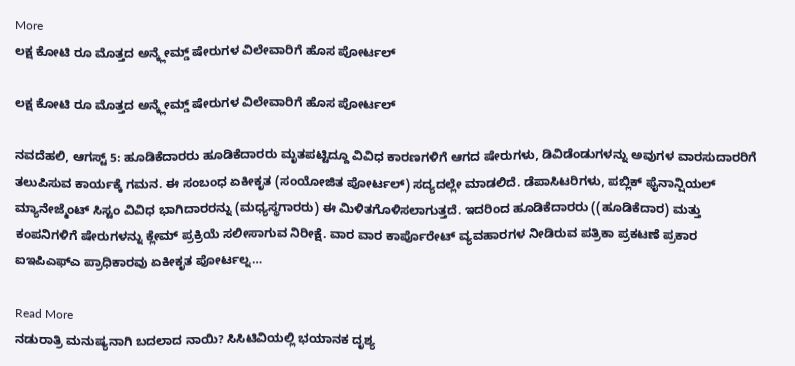More
ಲಕ್ಷ ಕೋಟಿ ರೂ ಮೊತ್ತದ ಅನ್ಕ್ಲೇಮ್ಡ್ ಷೇರುಗಳ ವಿಲೇವಾರಿಗೆ ಹೊಸ ಪೋರ್ಟಲ್

ಲಕ್ಷ ಕೋಟಿ ರೂ ಮೊತ್ತದ ಅನ್ಕ್ಲೇಮ್ಡ್ ಷೇರುಗಳ ವಿಲೇವಾರಿಗೆ ಹೊಸ ಪೋರ್ಟಲ್

ನವದೆಹಲಿ, ಆಗಸ್ಟ್ 5: ಹೂಡಿಕೆದಾರರು ಹೂಡಿಕೆದಾರರು ಮೃತಪಟ್ಟಿದ್ದೂ ವಿವಿಧ ಕಾರಣಗಳಿಗೆ ಆಗದ ಷೇರುಗಳು, ಡಿವಿಡೆಂಡುಗಳನ್ನು ಅವುಗಳ ವಾರಸುದಾರರಿಗೆ ತಲುಪಿಸುವ ಕಾರ್ಯಕ್ಕೆ ಗಮನ. ಈ ಸಂಬಂಧ ಏಕೀಕೃತ (ಸಂಯೋಜಿತ ಪೋರ್ಟಲ್) ಸದ್ಯದಲ್ಲೇ ಮಾಡಲಿದೆ. ಡೆಪಾಸಿಟರಿಗಳು, ಪಬ್ಲಿಕ್ ಫೈನಾನ್ಷಿಯಲ್ ಮ್ಯಾನೇಜ್ಮೆಂಟ್ ಸಿಸ್ಟಂ ವಿವಿಧ ಭಾಗಿದಾರರನ್ನು (ಮಧ್ಯಸ್ಥಗಾರರು) ಈ ಮಿಳಿತಗೊಳಿಸಲಾಗುತ್ತದೆ. ಇದರಿಂದ ಹೂಡಿಕೆದಾರರು ((ಹೂಡಿಕೆದಾರ) ಮತ್ತು ಕಂಪನಿಗಳಿಗೆ ಷೇರುಗಳನ್ನು ಕ್ಲೇಮ್ ಪ್ರಕ್ರಿಯೆ ಸಲೀಸಾಗುವ ನಿರೀಕ್ಷೆ. ವಾರ ವಾರ ಕಾರ್ಪೊರೇಟ್ ವ್ಯವಹಾರಗಳ ನೀಡಿರುವ ಪತ್ರಿಕಾ ಪ್ರಕಟಣೆ ಪ್ರಕಾರ ಐಇಪಿಎಫ್ಎ ಪ್ರಾಧಿಕಾರವು ಏಕೀಕೃತ ಪೋರ್ಟಲ್ನ…

Read More
ನಡುರಾತ್ರಿ ಮನುಷ್ಯನಾಗಿ ಬದಲಾದ ನಾಯಿ? ಸಿಸಿಟಿವಿಯಲ್ಲಿ ಭಯಾನಕ ದೃಶ್ಯ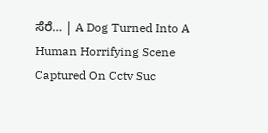ಸೆರೆ… | A Dog Turned Into A Human Horrifying Scene Captured On Cctv Suc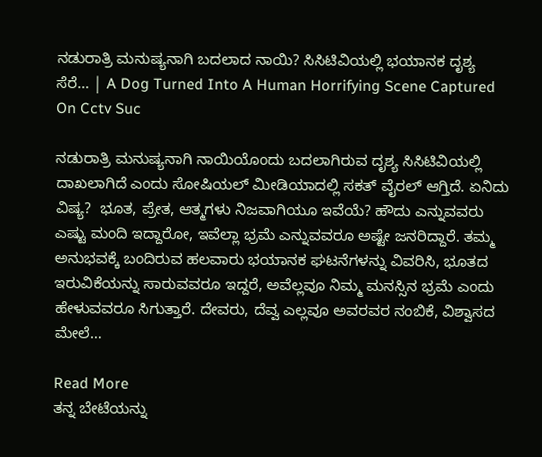ನಡುರಾತ್ರಿ ಮನುಷ್ಯನಾಗಿ ಬದಲಾದ ನಾಯಿ? ಸಿಸಿಟಿವಿಯಲ್ಲಿ ಭಯಾನಕ ದೃಶ್ಯ ಸೆರೆ… | A Dog Turned Into A Human Horrifying Scene Captured On Cctv Suc

ನಡುರಾತ್ರಿ ಮನುಷ್ಯನಾಗಿ ನಾಯಿಯೊಂದು ಬದಲಾಗಿರುವ ದೃಶ್ಯ ಸಿಸಿಟಿವಿಯಲ್ಲಿ ದಾಖಲಾಗಿದೆ ಎಂದು ಸೋಷಿಯಲ್ ಮೀಡಿಯಾದಲ್ಲಿ ಸಕತ್ ವೈರಲ್ ಆಗ್ತಿದೆ. ಏನಿದು ವಿಷ್ಯ?  ಭೂತ, ಪ್ರೇತ, ಆತ್ಮಗಳು ನಿಜವಾಗಿಯೂ ಇವೆಯೆ? ಹೌದು ಎನ್ನುವವರು ಎಷ್ಟು ಮಂದಿ ಇದ್ದಾರೋ, ಇವೆಲ್ಲಾ ಭ್ರಮೆ ಎನ್ನುವವರೂ ಅಷ್ಟೇ ಜನರಿದ್ದಾರೆ. ತಮ್ಮ ಅನುಭವಕ್ಕೆ ಬಂದಿರುವ ಹಲವಾರು ಭಯಾನಕ ಘಟನೆಗಳನ್ನು ವಿವರಿಸಿ, ಭೂತದ ಇರುವಿಕೆಯನ್ನು ಸಾರುವವರೂ ಇದ್ದರೆ, ಅವೆಲ್ಲವೂ ನಿಮ್ಮ ಮನಸ್ಸಿನ ಭ್ರಮೆ ಎಂದು ಹೇಳುವವರೂ ಸಿಗುತ್ತಾರೆ. ದೇವರು, ದೆವ್ವ ಎಲ್ಲವೂ ಅವರವರ ನಂಬಿಕೆ, ವಿಶ್ವಾಸದ ಮೇಲೆ…

Read More
ತನ್ನ ಬೇಟೆಯನ್ನು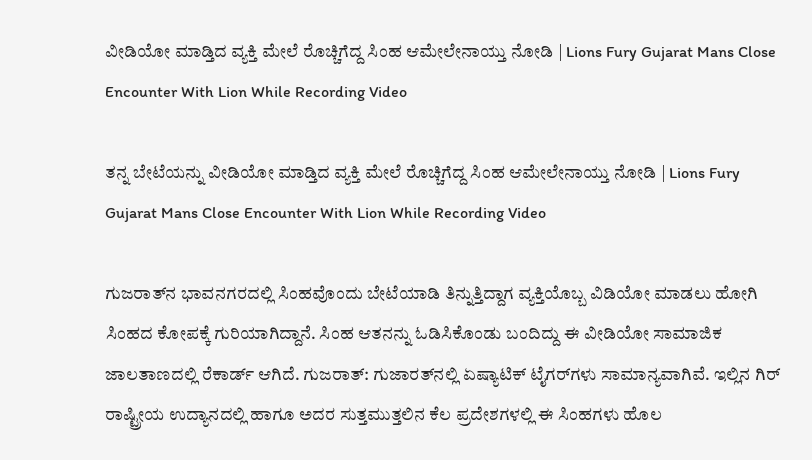ವೀಡಿಯೋ ಮಾಡ್ತಿದ ವ್ಯಕ್ತಿ ಮೇಲೆ ರೊಚ್ಚಿಗೆದ್ದ ಸಿಂಹ ಆಮೇಲೇನಾಯ್ತು ನೋಡಿ | Lions Fury Gujarat Mans Close Encounter With Lion While Recording Video

ತನ್ನ ಬೇಟೆಯನ್ನು ವೀಡಿಯೋ ಮಾಡ್ತಿದ ವ್ಯಕ್ತಿ ಮೇಲೆ ರೊಚ್ಚಿಗೆದ್ದ ಸಿಂಹ ಆಮೇಲೇನಾಯ್ತು ನೋಡಿ | Lions Fury Gujarat Mans Close Encounter With Lion While Recording Video

ಗುಜರಾತ್‌ನ ಭಾವನಗರದಲ್ಲಿ ಸಿಂಹವೊಂದು ಬೇಟೆಯಾಡಿ ತಿನ್ನುತ್ತಿದ್ದಾಗ ವ್ಯಕ್ತಿಯೊಬ್ಬ ವಿಡಿಯೋ ಮಾಡಲು ಹೋಗಿ ಸಿಂಹದ ಕೋಪಕ್ಕೆ ಗುರಿಯಾಗಿದ್ದಾನೆ. ಸಿಂಹ ಆತನನ್ನು ಓಡಿಸಿಕೊಂಡು ಬಂದಿದ್ದು ಈ ವೀಡಿಯೋ ಸಾಮಾಜಿಕ ಜಾಲತಾಣದಲ್ಲಿ ರೆಕಾರ್ಡ್ ಆಗಿದೆ. ಗುಜರಾತ್‌: ಗುಜಾರತ್‌ನಲ್ಲಿ ಏಷ್ಯಾಟಿಕ್ ಟೈಗರ್‌ಗಳು ಸಾಮಾನ್ಯವಾಗಿವೆ. ಇಲ್ಲಿನ ಗಿರ್ ರಾಷ್ಟ್ರೀಯ ಉದ್ಯಾನದಲ್ಲಿ ಹಾಗೂ ಅದರ ಸುತ್ತಮುತ್ತಲಿನ ಕೆಲ ಪ್ರದೇಶಗಳಲ್ಲಿ ಈ ಸಿಂಹಗಳು ಹೊಲ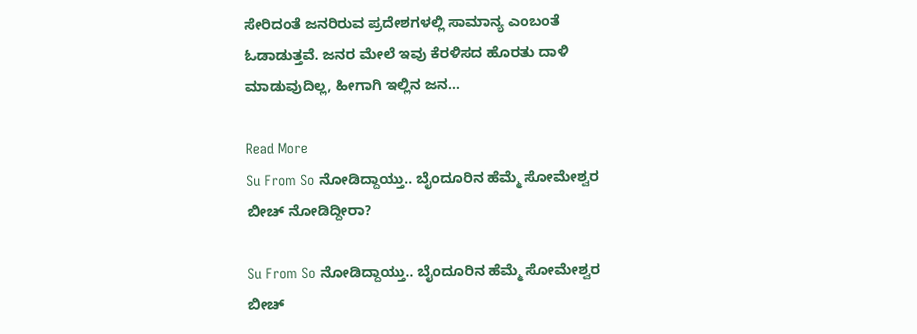ಸೇರಿದಂತೆ ಜನರಿರುವ ಪ್ರದೇಶಗಳಲ್ಲಿ ಸಾಮಾನ್ಯ ಎಂಬಂತೆ ಓಡಾಡುತ್ತವೆ. ಜನರ ಮೇಲೆ ಇವು ಕೆರಳಿಸದ ಹೊರತು ದಾಳಿ ಮಾಡುವುದಿಲ್ಲ, ಹೀಗಾಗಿ ಇಲ್ಲಿನ ಜನ…

Read More
Su From So ನೋಡಿದ್ದಾಯ್ತು.. ಬೈಂದೂರಿನ ಹೆಮ್ಮೆ ಸೋಮೇಶ್ವರ ಬೀಚ್‌ ನೋಡಿದ್ದೀರಾ?

Su From So ನೋಡಿದ್ದಾಯ್ತು.. ಬೈಂದೂರಿನ ಹೆಮ್ಮೆ ಸೋಮೇಶ್ವರ ಬೀಚ್‌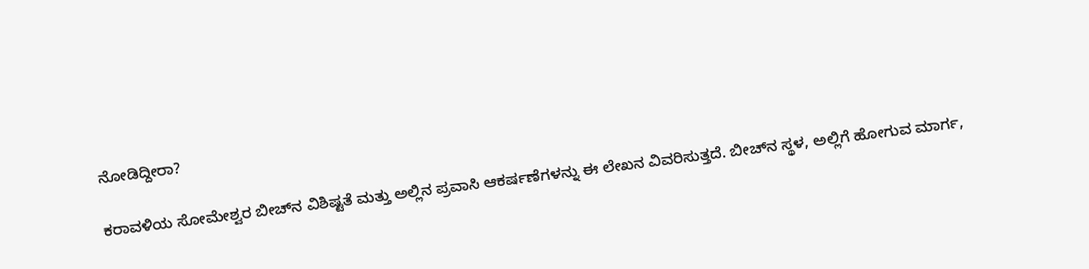ನೋಡಿದ್ದೀರಾ?

ಕರಾವಳಿಯ ಸೋಮೇಶ್ವರ ಬೀಚ್‌ನ ವಿಶಿಷ್ಟತೆ ಮತ್ತು ಅಲ್ಲಿನ ಪ್ರವಾಸಿ ಆಕರ್ಷಣೆಗಳನ್ನು ಈ ಲೇಖನ ವಿವರಿಸುತ್ತದೆ. ಬೀಚ್‌ನ ಸ್ಥಳ, ಅಲ್ಲಿಗೆ ಹೋಗುವ ಮಾರ್ಗ,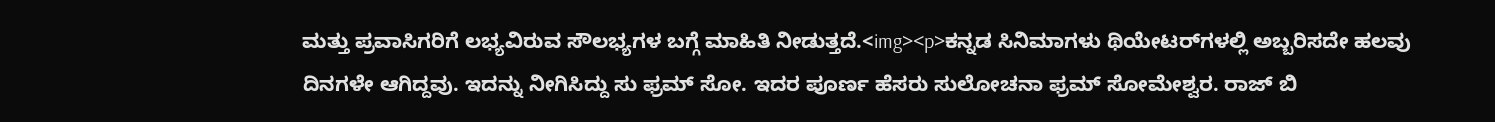ಮತ್ತು ಪ್ರವಾಸಿಗರಿಗೆ ಲಭ್ಯವಿರುವ ಸೌಲಭ್ಯಗಳ ಬಗ್ಗೆ ಮಾಹಿತಿ ನೀಡುತ್ತದೆ.<img><p>ಕನ್ನಡ ಸಿನಿಮಾಗಳು ಥಿಯೇಟರ್‌ಗಳಲ್ಲಿ ಅಬ್ಬರಿಸದೇ ಹಲವು ದಿನಗಳೇ ಆಗಿದ್ದವು. ಇದನ್ನು ನೀಗಿಸಿದ್ದು ಸು ಫ್ರಮ್‌ ಸೋ. ಇದರ ಪೂರ್ಣ ಹೆಸರು ಸುಲೋಚನಾ ಫ್ರಮ್‌ ಸೋಮೇಶ್ವರ. ರಾಜ್‌ ಬಿ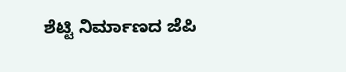ಶೆಟ್ಟಿ ನಿರ್ಮಾಣದ ಜೆಪಿ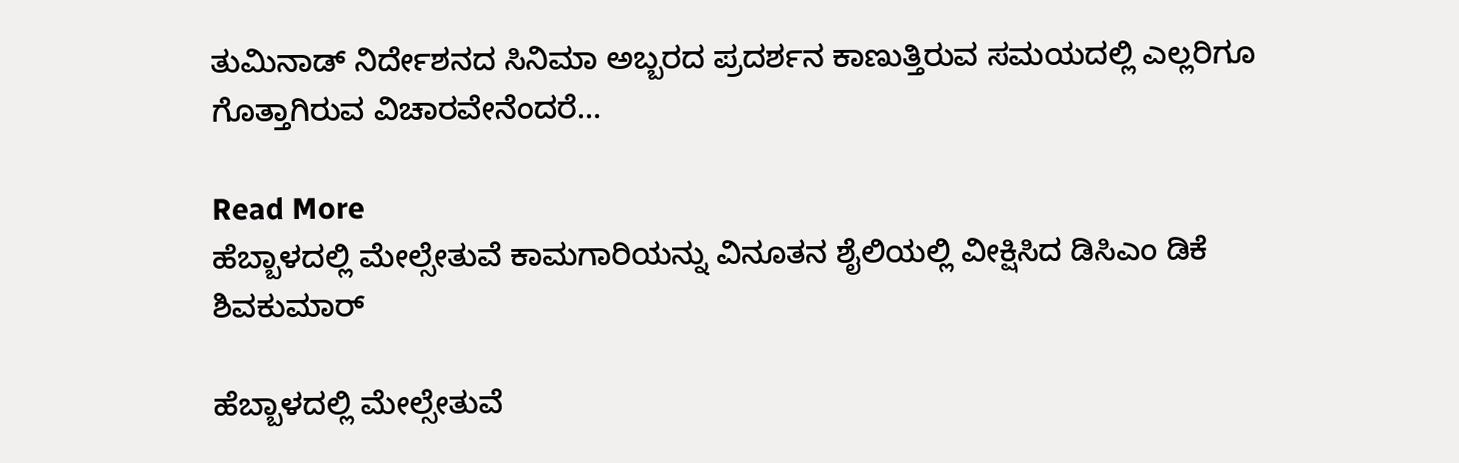ತುಮಿನಾಡ್‌ ನಿರ್ದೇಶನದ ಸಿನಿಮಾ ಅಬ್ಬರದ ಪ್ರದರ್ಶನ ಕಾಣುತ್ತಿರುವ ಸಮಯದಲ್ಲಿ ಎಲ್ಲರಿಗೂ ಗೊತ್ತಾಗಿರುವ ವಿಚಾರವೇನೆಂದರೆ…

Read More
ಹೆಬ್ಬಾಳದಲ್ಲಿ ಮೇಲ್ಸೇತುವೆ ಕಾಮಗಾರಿಯನ್ನು ವಿನೂತನ ಶೈಲಿಯಲ್ಲಿ ವೀಕ್ಷಿಸಿದ ಡಿಸಿಎಂ ಡಿಕೆ ಶಿವಕುಮಾರ್

ಹೆಬ್ಬಾಳದಲ್ಲಿ ಮೇಲ್ಸೇತುವೆ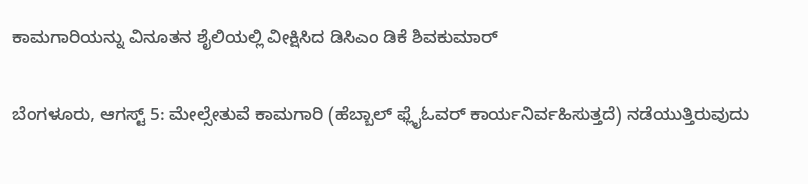ಕಾಮಗಾರಿಯನ್ನು ವಿನೂತನ ಶೈಲಿಯಲ್ಲಿ ವೀಕ್ಷಿಸಿದ ಡಿಸಿಎಂ ಡಿಕೆ ಶಿವಕುಮಾರ್

ಬೆಂಗಳೂರು, ಆಗಸ್ಟ್ 5: ಮೇಲ್ಸೇತುವೆ ಕಾಮಗಾರಿ (ಹೆಬ್ಬಾಲ್ ಫ್ಲೈಓವರ್ ಕಾರ್ಯನಿರ್ವಹಿಸುತ್ತದೆ) ನಡೆಯುತ್ತಿರುವುದು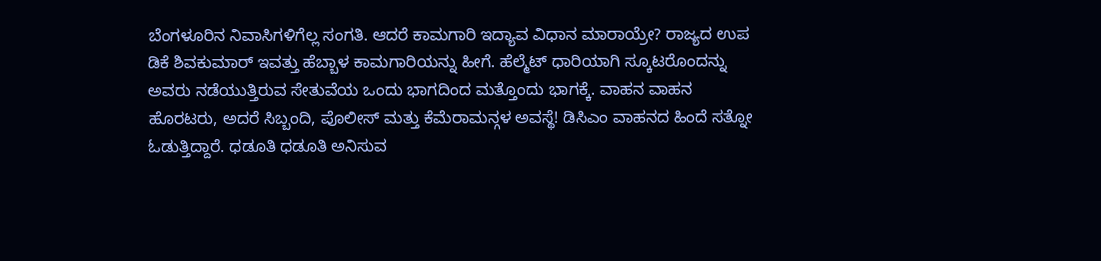ಬೆಂಗಳೂರಿನ ನಿವಾಸಿಗಳಿಗೆಲ್ಲ ಸಂಗತಿ. ಆದರೆ ಕಾಮಗಾರಿ ಇದ್ಯಾವ ವಿಧಾನ ಮಾರಾಯ್ರೇ? ರಾಜ್ಯದ ಉಪ ಡಿಕೆ ಶಿವಕುಮಾರ್ ಇವತ್ತು ಹೆಬ್ಬಾಳ ಕಾಮಗಾರಿಯನ್ನು ಹೀಗೆ. ಹೆಲ್ಮೆಟ್ ಧಾರಿಯಾಗಿ ಸ್ಕೂಟರೊಂದನ್ನು ಅವರು ನಡೆಯುತ್ತಿರುವ ಸೇತುವೆಯ ಒಂದು ಭಾಗದಿಂದ ಮತ್ತೊಂದು ಭಾಗಕ್ಕೆ. ವಾಹನ ವಾಹನ ಹೊರಟರು, ಅದರೆ ಸಿಬ್ಬಂದಿ, ಪೊಲೀಸ್ ಮತ್ತು ಕೆಮೆರಾಮನ್ಗಳ ಅವಸ್ಥೆ! ಡಿಸಿಎಂ ವಾಹನದ ಹಿಂದೆ ಸತ್ನೋ ಓಡುತ್ತಿದ್ದಾರೆ. ಧಡೂತಿ ಧಡೂತಿ ಅನಿಸುವ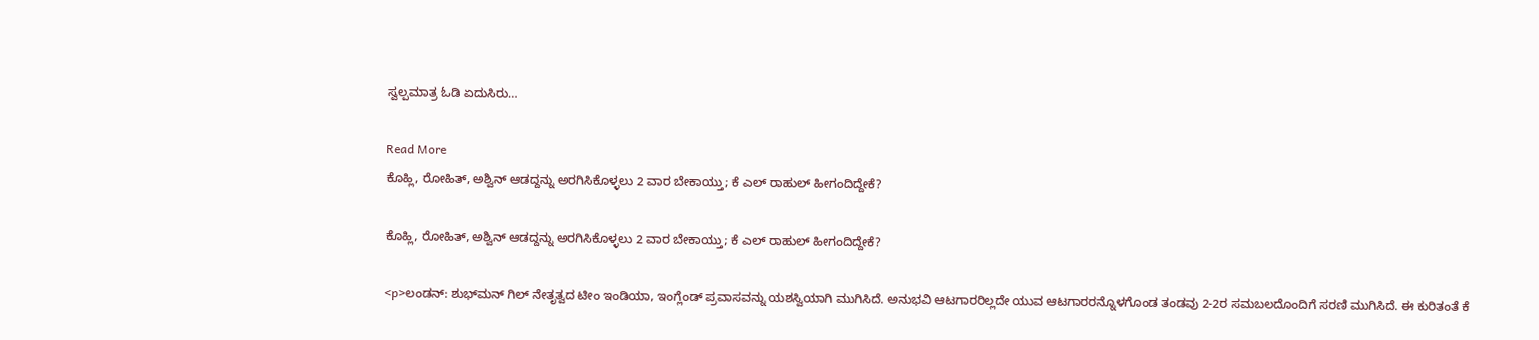ಸ್ವಲ್ಪಮಾತ್ರ ಓಡಿ ಏದುಸಿರು…

Read More
ಕೊಹ್ಲಿ, ರೋಹಿತ್‌, ಅಶ್ವಿನ್‌ ಆಡದ್ದನ್ನು ಅರಗಿಸಿಕೊಳ್ಳಲು 2 ವಾರ ಬೇಕಾಯ್ತು; ಕೆ ಎಲ್ ರಾಹುಲ್ ಹೀಗಂದಿದ್ದೇಕೆ?

ಕೊಹ್ಲಿ, ರೋಹಿತ್‌, ಅಶ್ವಿನ್‌ ಆಡದ್ದನ್ನು ಅರಗಿಸಿಕೊಳ್ಳಲು 2 ವಾರ ಬೇಕಾಯ್ತು; ಕೆ ಎಲ್ ರಾಹುಲ್ ಹೀಗಂದಿದ್ದೇಕೆ?

<p>ಲಂಡನ್‌: ಶುಭ್‌ಮನ್ ಗಿಲ್ ನೇತೃತ್ವದ ಟೀಂ ಇಂಡಿಯಾ, ಇಂಗ್ಲೆಂಡ್ ಪ್ರವಾಸವನ್ನು ಯಶಸ್ವಿಯಾಗಿ ಮುಗಿಸಿದೆ. ಅನುಭವಿ ಆಟಗಾರರಿಲ್ಲದೇ ಯುವ ಆಟಗಾರರನ್ನೊಳಗೊಂಡ ತಂಡವು 2-2ರ ಸಮಬಲದೊಂದಿಗೆ ಸರಣಿ ಮುಗಿಸಿದೆ. ಈ ಕುರಿತಂತೆ ಕೆ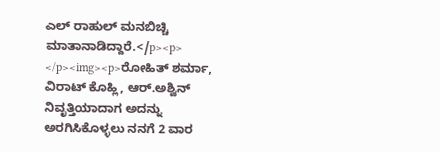ಎಲ್ ರಾಹುಲ್ ಮನಬಿಚ್ಚಿ ಮಾತಾನಾಡಿದ್ದಾರೆ.</p><p> </p><img><p>ರೋಹಿತ್‌ ಶರ್ಮಾ, ವಿರಾಟ್‌ ಕೊಹ್ಲಿ, ಆರ್‌.ಅಶ್ವಿನ್‌ ನಿವೃತ್ತಿಯಾದಾಗ ಅದನ್ನು ಅರಗಿಸಿಕೊಳ್ಳಲು ನನಗೆ 2 ವಾರ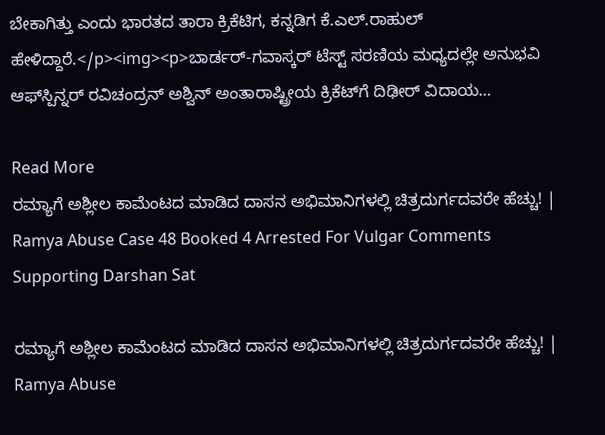ಬೇಕಾಗಿತ್ತು ಎಂದು ಭಾರತದ ತಾರಾ ಕ್ರಿಕೆಟಿಗ, ಕನ್ನಡಿಗ ಕೆ.ಎಲ್‌.ರಾಹುಲ್‌ ಹೇಳಿದ್ದಾರೆ.</p><img><p>ಬಾರ್ಡರ್-ಗವಾಸ್ಕರ್ ಟೆಸ್ಟ್ ಸರಣಿಯ ಮಧ್ಯದಲ್ಲೇ ಅನುಭವಿ ಆಫ್‌ಸ್ಪಿನ್ನರ್ ರವಿಚಂದ್ರನ್ ಅಶ್ವಿನ್ ಅಂತಾರಾಷ್ಟ್ರೀಯ ಕ್ರಿಕೆಟ್‌ಗೆ ದಿಢೀರ್ ವಿದಾಯ…

Read More
ರಮ್ಯಾಗೆ ಅಶ್ಲೀಲ ಕಾಮೆಂಟದ ಮಾಡಿದ ದಾಸನ ಅಭಿಮಾನಿಗಳಲ್ಲಿ ಚಿತ್ರದುರ್ಗದವರೇ ಹೆಚ್ಚು! | Ramya Abuse Case 48 Booked 4 Arrested For Vulgar Comments Supporting Darshan Sat

ರಮ್ಯಾಗೆ ಅಶ್ಲೀಲ ಕಾಮೆಂಟದ ಮಾಡಿದ ದಾಸನ ಅಭಿಮಾನಿಗಳಲ್ಲಿ ಚಿತ್ರದುರ್ಗದವರೇ ಹೆಚ್ಚು! | Ramya Abuse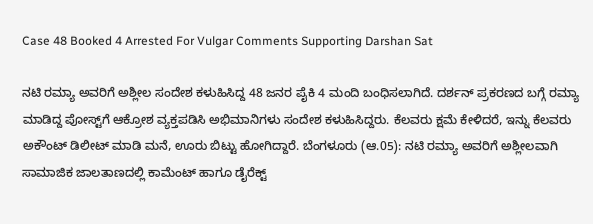Case 48 Booked 4 Arrested For Vulgar Comments Supporting Darshan Sat

ನಟಿ ರಮ್ಯಾ ಅವರಿಗೆ ಅಶ್ಲೀಲ ಸಂದೇಶ ಕಳುಹಿಸಿದ್ದ 48 ಜನರ ಪೈಕಿ 4 ಮಂದಿ ಬಂಧಿಸಲಾಗಿದೆ. ದರ್ಶನ್ ಪ್ರಕರಣದ ಬಗ್ಗೆ ರಮ್ಯಾ ಮಾಡಿದ್ದ ಪೋಸ್ಟ್‌ಗೆ ಆಕ್ರೋಶ ವ್ಯಕ್ತಪಡಿಸಿ ಅಭಿಮಾನಿಗಳು ಸಂದೇಶ ಕಳುಹಿಸಿದ್ದರು. ಕೆಲವರು ಕ್ಷಮೆ ಕೇಳಿದರೆ, ಇನ್ನು ಕೆಲವರು ಅಕೌಂಟ್ ಡಿಲೀಟ್ ಮಾಡಿ ಮನೆ, ಊರು ಬಿಟ್ಟು ಹೋಗಿದ್ದಾರೆ. ಬೆಂಗಳೂರು (ಆ.05): ನಟಿ ರಮ್ಯಾ ಅವರಿಗೆ ಅಶ್ಲೀಲವಾಗಿ ಸಾಮಾಜಿಕ ಜಾಲತಾಣದಲ್ಲಿ ಕಾಮೆಂಟ್‌ ಹಾಗೂ ಡೈರೆಕ್ಟ್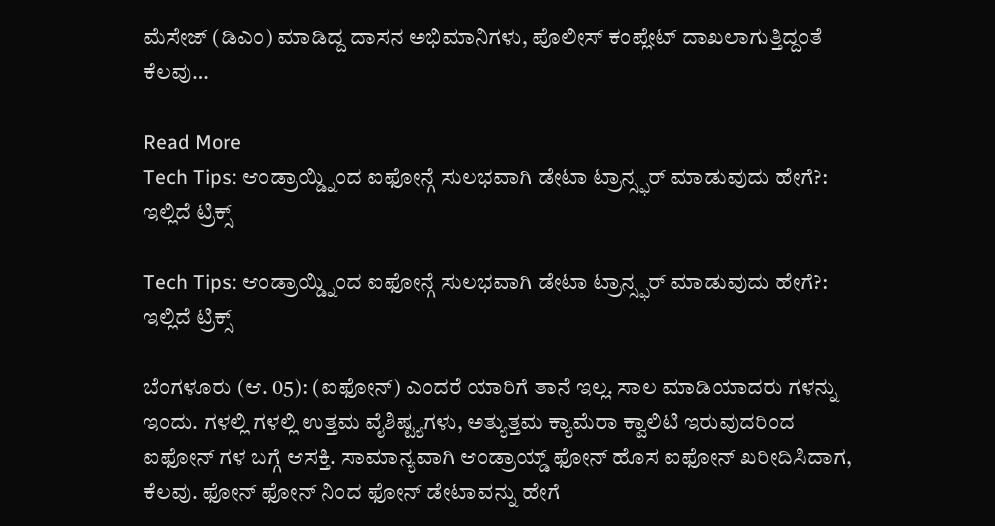ಮೆಸೇಜ್ (ಡಿಎಂ) ಮಾಡಿದ್ದ ದಾಸನ ಅಭಿಮಾನಿಗಳು, ಪೊಲೀಸ್ ಕಂಪ್ಲೇಟ್ ದಾಖಲಾಗುತ್ತಿದ್ದಂತೆ ಕೆಲವು…

Read More
Tech Tips: ಆಂಡ್ರಾಯ್ಡ್ನಿಂದ ಐಫೋನ್ಗೆ ಸುಲಭವಾಗಿ ಡೇಟಾ ಟ್ರಾನ್ಸ್ಫರ್ ಮಾಡುವುದು ಹೇಗೆ?: ಇಲ್ಲಿದೆ ಟ್ರಿಕ್ಸ್

Tech Tips: ಆಂಡ್ರಾಯ್ಡ್ನಿಂದ ಐಫೋನ್ಗೆ ಸುಲಭವಾಗಿ ಡೇಟಾ ಟ್ರಾನ್ಸ್ಫರ್ ಮಾಡುವುದು ಹೇಗೆ?: ಇಲ್ಲಿದೆ ಟ್ರಿಕ್ಸ್

ಬೆಂಗಳೂರು (ಆ. 05): (ಐಫೋನ್) ಎಂದರೆ ಯಾರಿಗೆ ತಾನೆ ಇಲ್ಲ. ಸಾಲ ಮಾಡಿಯಾದರು ಗಳನ್ನು ಇಂದು. ಗಳಲ್ಲಿ ಗಳಲ್ಲಿ ಉತ್ತಮ ವೈಶಿಷ್ಟ್ಯಗಳು, ಅತ್ಯುತ್ತಮ ಕ್ಯಾಮೆರಾ ಕ್ವಾಲಿಟಿ ಇರುವುದರಿಂದ ಐಫೋನ್ ಗಳ ಬಗ್ಗೆ ಆಸಕ್ತಿ. ಸಾಮಾನ್ಯವಾಗಿ ಆಂಡ್ರಾಯ್ಡ್ ಫೋನ್ ಹೊಸ ಐಫೋನ್ ಖರೀದಿಸಿದಾಗ, ಕೆಲವು. ಫೋನ್ ಫೋನ್ ನಿಂದ ಫೋನ್ ಡೇಟಾವನ್ನು ಹೇಗೆ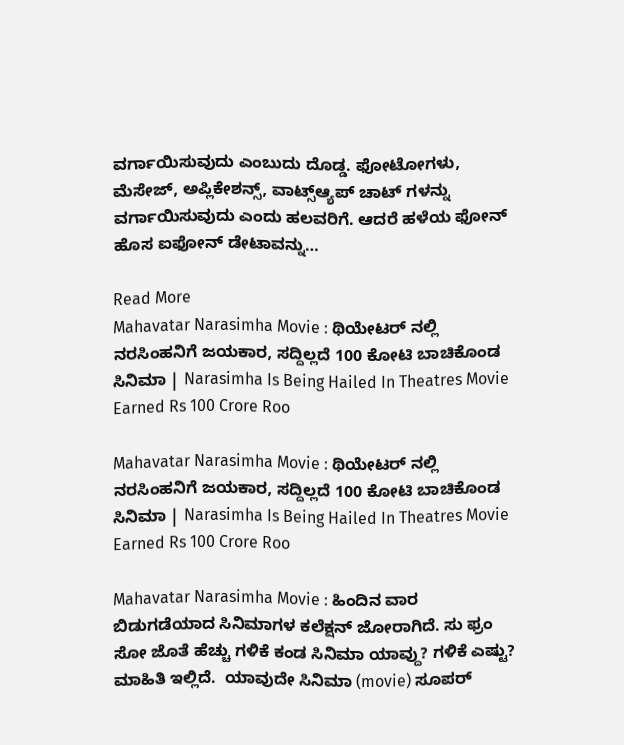ವರ್ಗಾಯಿಸುವುದು ಎಂಬುದು ದೊಡ್ಡ. ಫೋಟೋಗಳು, ಮೆಸೇಜ್, ಅಪ್ಲಿಕೇಶನ್ಸ್, ವಾಟ್ಸ್ಆ್ಯಪ್ ಚಾಟ್ ಗಳನ್ನು ವರ್ಗಾಯಿಸುವುದು ಎಂದು ಹಲವರಿಗೆ. ಆದರೆ ಹಳೆಯ ಫೋನ್ ಹೊಸ ಐಫೋನ್ ಡೇಟಾವನ್ನು…

Read More
Mahavatar Narasimha Movie : ಥಿಯೇಟರ್ ನಲ್ಲಿ ನರಸಿಂಹನಿಗೆ ಜಯಕಾರ, ಸದ್ದಿಲ್ಲದೆ 100 ಕೋಟಿ ಬಾಚಿಕೊಂಡ ಸಿನಿಮಾ | Narasimha Is Being Hailed In Theatres Movie Earned Rs 100 Crore Roo

Mahavatar Narasimha Movie : ಥಿಯೇಟರ್ ನಲ್ಲಿ ನರಸಿಂಹನಿಗೆ ಜಯಕಾರ, ಸದ್ದಿಲ್ಲದೆ 100 ಕೋಟಿ ಬಾಚಿಕೊಂಡ ಸಿನಿಮಾ | Narasimha Is Being Hailed In Theatres Movie Earned Rs 100 Crore Roo

Mahavatar Narasimha Movie : ಹಿಂದಿನ ವಾರ ಬಿಡುಗಡೆಯಾದ ಸಿನಿಮಾಗಳ ಕಲೆಕ್ಷನ್ ಜೋರಾಗಿದೆ. ಸು ಫ್ರಂ ಸೋ ಜೊತೆ ಹೆಚ್ಚು ಗಳಿಕೆ ಕಂಡ ಸಿನಿಮಾ ಯಾವ್ದು? ಗಳಿಕೆ ಎಷ್ಟು? ಮಾಹಿತಿ ಇಲ್ಲಿದೆ.  ಯಾವುದೇ ಸಿನಿಮಾ (movie) ಸೂಪರ್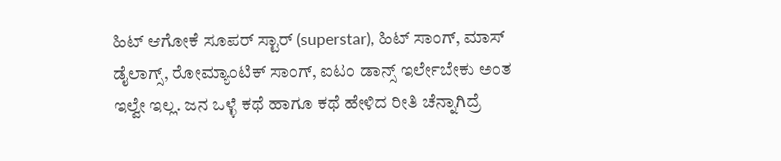ಹಿಟ್ ಆಗೋಕೆ ಸೂಪರ್ ಸ್ಟಾರ್ (superstar), ಹಿಟ್ ಸಾಂಗ್, ಮಾಸ್ ಡೈಲಾಗ್ಸ್, ರೋಮ್ಯಾಂಟಿಕ್ ಸಾಂಗ್, ಐಟಂ ಡಾನ್ಸ್ ಇರ್ಲೇಬೇಕು ಅಂತ ಇಲ್ವೇ ಇಲ್ಲ. ಜನ ಒಳ್ಳೆ ಕಥೆ ಹಾಗೂ ಕಥೆ ಹೇಳಿದ ರೀತಿ ಚೆನ್ನಾಗಿದ್ರೆ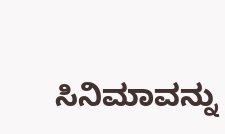ಸಿನಿಮಾವನ್ನು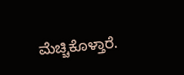ಮೆಚ್ಚಿಕೊಳ್ತಾರೆ.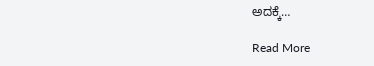ಅದಕ್ಕೆ…

Read More